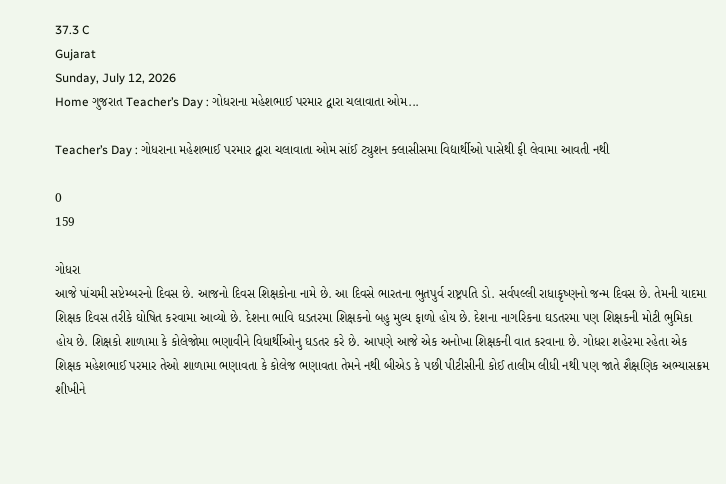37.3 C
Gujarat
Sunday, July 12, 2026
Home ગુજરાત Teacher’s Day : ગોધરાના મહેશભાઈ પરમાર દ્વારા ચલાવાતા ઓમ...

Teacher’s Day : ગોધરાના મહેશભાઈ પરમાર દ્વારા ચલાવાતા ઓમ સાંઈ ટ્યુશન ક્લાસીસમા વિદ્યાર્થીઓ પાસેથી ફી લેવામા આવતી નથી

0
159

ગોધરા
આજે પાંચમી સપ્ટેમ્બરનો દિવસ છે. આજનો દિવસ શિક્ષકોના નામે છે. આ દિવસે ભારતના ભુતપુર્વ રાષ્ટ્રપતિ ડો. સર્વપલ્લી રાધાકૃષ્ણનો જન્મ દિવસ છે. તેમની યાદમા શિક્ષક દિવસ તરીકે ઘોષિત કરવામા આવ્યો છે. દેશના ભાવિ ઘડતરમા શિક્ષકનો બહુ મુલ્ય ફાળો હોય છે. દેશના નાગરિકના ઘડતરમા પણ શિક્ષકની મોટી ભુમિકા હોય છે. શિક્ષકો શાળામા કે કોલેજોમા ભણાવીને વિધાર્થીઓનુ ઘડતર કરે છે. આપણે આજે એક અનોખા શિક્ષકની વાત કરવાના છે. ગોધરા શહેરમા રહેતા એક શિક્ષક મહેશભાઈ પરમાર તેઓ શાળામા ભણાવતા કે કોલેજ ભણાવતા તેમને નથી બીએડ કે પછી પીટીસીની કોઈ તાલીમ લીધી નથી પણ જાતે શૈક્ષણિક અભ્યાસક્રમ શીખીને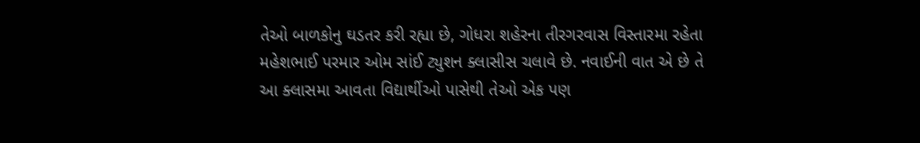તેઓ બાળકોનુ ઘડતર કરી રહ્યા છે, ગોધરા શહેરના તીરગરવાસ વિસ્તારમા રહેતા મહેશભાઈ પરમાર ઓમ સાંઈ ટ્યુશન ક્લાસીસ ચલાવે છે. નવાઈની વાત એ છે તે આ ક્લાસમા આવતા વિદ્યાર્થીઓ પાસેથી તેઓ એક પણ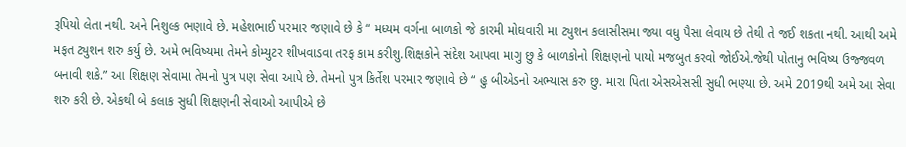રૂપિયો લેતા નથી. અને નિશુલ્ક ભણાવે છે. મહેશભાઈ પરમાર જણાવે છે કે “ મધ્યમ વર્ગના બાળકો જે કારમી મોઘવારી મા ટ્યુશન કલાસીસમા જ્યા વધુ પૈસા લેવાય છે તેથી તે જઈ શકતા નથી. આથી અમે મફત ટ્યુશન શરુ કર્યુ છે. અમે ભવિષ્યમા તેમને કોમ્યુટર શીખવાડવા તરફ કામ કરીશુ.શિક્ષકોને સંદેશ આપવા માગુ છુ કે બાળકોનો શિક્ષણનો પાયો મજબુત કરવો જોઈએ.જેથી પોતાનુ ભવિષ્ય ઉજ્જવળ બનાવી શકે.” આ શિક્ષણ સેવામા તેમનો પુત્ર પણ સેવા આપે છે. તેમનો પુત્ર કિર્તેશ પરમાર જણાવે છે “ હુ બીએડનો અભ્યાસ કરુ છુ. મારા પિતા એસએસસી સુધી ભણ્યા છે. અમે 2019થી અમે આ સેવા શરુ કરી છે. એકથી બે કલાક સુધી શિક્ષણની સેવાઓ આપીએ છે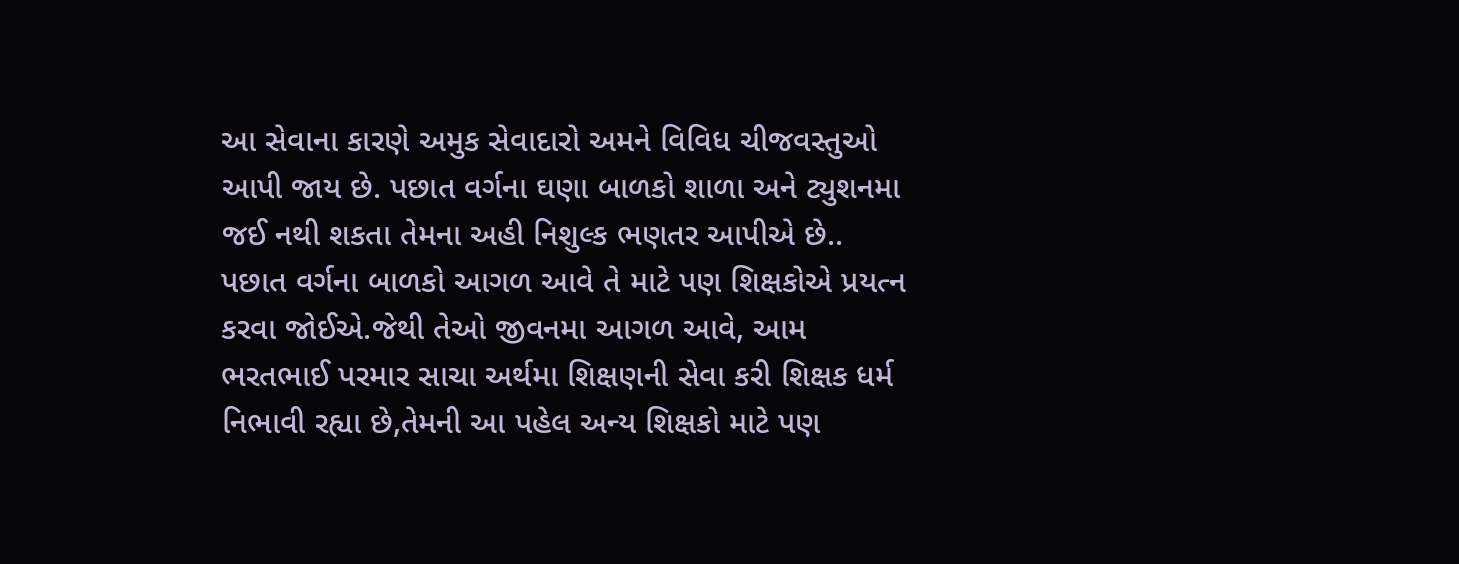આ સેવાના કારણે અમુક સેવાદારો અમને વિવિધ ચીજવસ્તુઓ આપી જાય છે. પછાત વર્ગના ઘણા બાળકો શાળા અને ટ્યુશનમા જઈ નથી શકતા તેમના અહી નિશુલ્ક ભણતર આપીએ છે.. પછાત વર્ગના બાળકો આગળ આવે તે માટે પણ શિક્ષકોએ પ્રયત્ન કરવા જોઈએ.જેથી તેઓ જીવનમા આગળ આવે, આમ ભરતભાઈ પરમાર સાચા અર્થમા શિક્ષણની સેવા કરી શિક્ષક ધર્મ નિભાવી રહ્યા છે,તેમની આ પહેલ અન્ય શિક્ષકો માટે પણ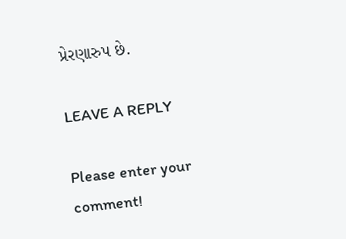પ્રેરણારુપ છે.

LEAVE A REPLY

Please enter your comment!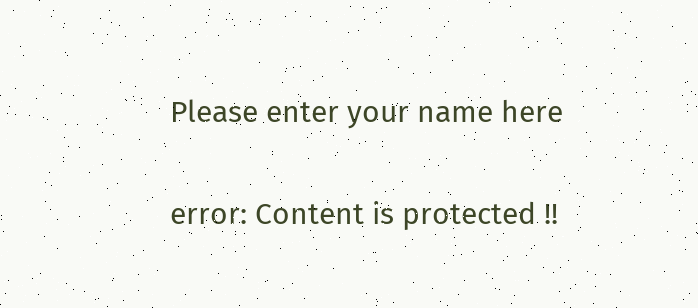Please enter your name here

error: Content is protected !!